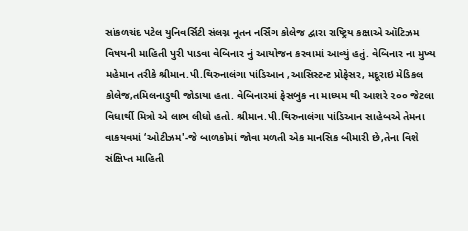સાંકળચંદ પટેલ યુનિવર્સિટી સંલગ્ન નૂતન નર્સિંગ કોલેજ દ્વારા રાષ્ટ્રિય કક્ષાએ ઑટિઝમ વિષયની માહિતી પુરી પાડવા વેબિનાર નું આયોજન કરવામાં આવ્યું હતું. વેબિનાર ના મુખ્ય મહેમાન તરીકે શ્રીમાન.પી.થિરુનાલંગા પાંડિઆન ,આસિસ્ટન્ટ પ્રોફેસર, મદૂરાઇ મેડિકલ કોલેજ,તમિલનાડુથી જોડાયા હતા. વેબિનારમાં ફેસબુક ના માધ્યમ થી આશરે ૨૦૦ જેટલા વિધાર્થી મિત્રો એ લાભ લીધો હતો. શ્રીમાન.પી.થિરુનાલંગા પાંડિઆન સાહેબએ તેમના વાકયવમાં ‘ઓટીઝમ'-જે બાળકોમાં જોવા મળતી એક માનસિક બીમારી છે,તેના વિશે સંક્ષિપ્ત માહિતી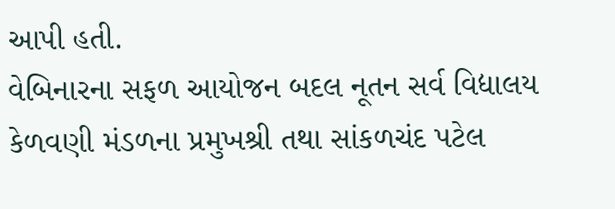આપી હતી.
વેબિનારના સફળ આયોજન બદલ નૂતન સર્વ વિદ્યાલય કેળવણી મંડળના પ્રમુખશ્રી તથા સાંકળચંદ પટેલ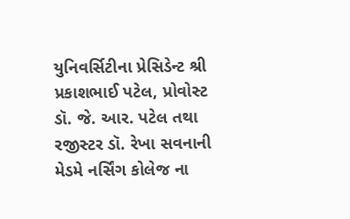યુનિવર્સિટીના પ્રેસિડેન્ટ શ્રી પ્રકાશભાઈ પટેલ, પ્રોવોસ્ટ ડૉ. જે. આર. પટેલ તથા રજીસ્ટર ડૉ. રેખા સવનાની મેડમે નર્સિંગ કોલેજ ના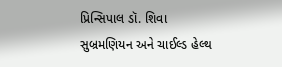પ્રિન્સિપાલ ડૉ. શિવા સુબ્રમણિયન અને ચાઈલ્ડ હેલ્થ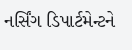નર્સિંગ ડિપાર્ટમેન્ટને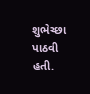શુભેચ્છા પાઠવી હતી.